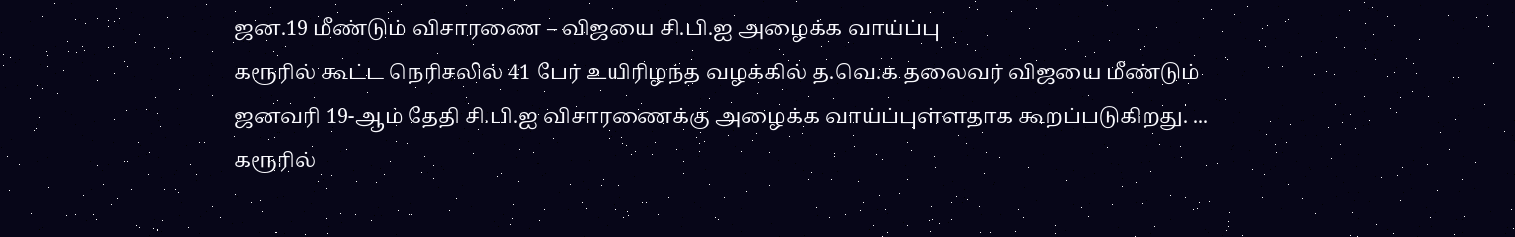ஜன.19 மீண்டும் விசாரணை – விஜயை சி.பி.ஐ அழைக்க வாய்ப்பு
கரூரில் கூட்ட நெரிசலில் 41 பேர் உயிரிழந்த வழக்கில் த.வெ.க தலைவர் விஜயை மீண்டும் ஜனவரி 19-ஆம் தேதி சி.பி.ஐ விசாரணைக்கு அழைக்க வாய்ப்புள்ளதாக கூறப்படுகிறது. ...
கரூரில்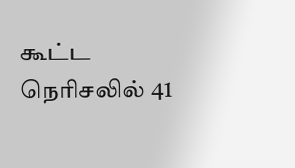கூட்ட நெரிசலில் 41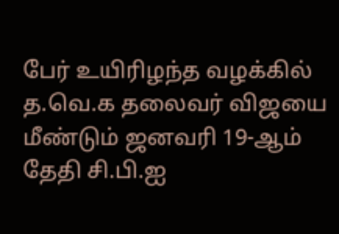பேர் உயிரிழந்த வழக்கில் த.வெ.க தலைவர் விஜயை மீண்டும் ஜனவரி 19-ஆம் தேதி சி.பி.ஐ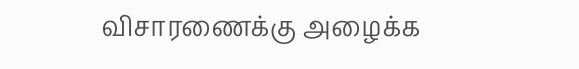விசாரணைக்கு அழைக்க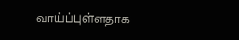வாய்ப்புள்ளதாக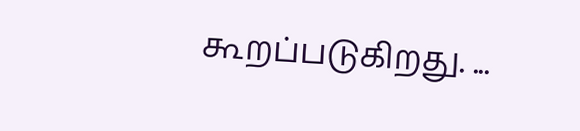கூறப்படுகிறது. ...